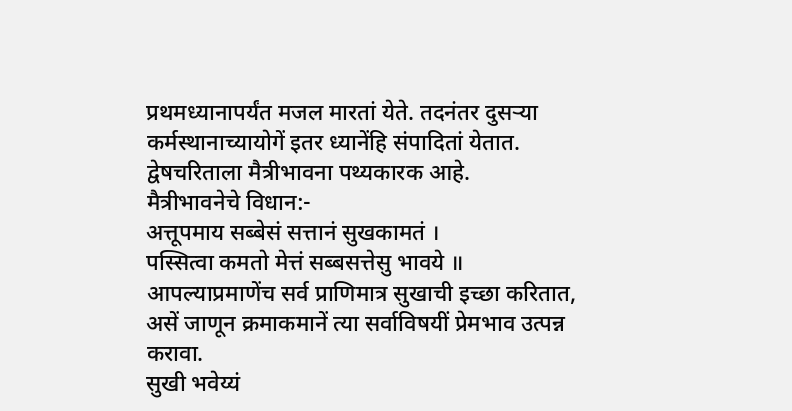प्रथमध्यानापर्यंत मजल मारतां येते. तदनंतर दुसऱ्या कर्मस्थानाच्यायोगें इतर ध्यानेंहि संपादितां येतात.
द्वेषचरिताला मैत्रीभावना पथ्यकारक आहे.
मैत्रीभावनेचे विधान:-
अत्तूपमाय सब्बेसं सत्तानं सुखकामतं ।
पस्सित्वा कमतो मेत्तं सब्बसत्तेसु भावये ॥
आपल्याप्रमाणेंच सर्व प्राणिमात्र सुखाची इच्छा करितात, असें जाणून क्रमाकमानें त्या सर्वाविषयीं प्रेमभाव उत्पन्न करावा.
सुखी भवेय्यं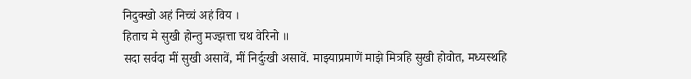निदुक्खो अहं निच्चं अहं विय ।
हिताच मे सुखी होन्तु मज्झत्ता चथ वेरिनो ॥
सदा सर्वदा मीं सुखी असावें, मीं निर्दुःखी असावें. माझ्याप्रमाणें माझे मित्रहि सुखी होवोत, मध्यस्थहि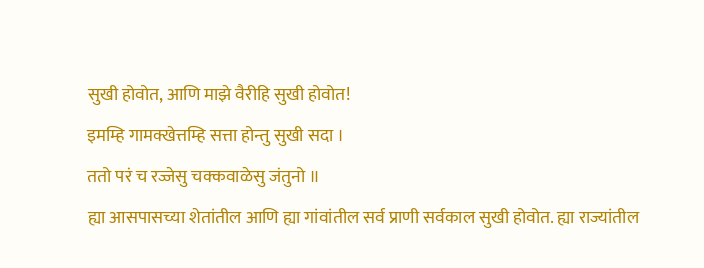सुखी होवोत, आणि माझे वैरीहि सुखी होवोत!
इमम्हि गामक्खेत्तम्हि सत्ता होन्तु सुखी सदा ।
ततो परं च रज्जेसु चक्कवाळेसु जंतुनो ॥
ह्या आसपासच्या शेतांतील आणि ह्या गांवांतील सर्व प्राणी सर्वकाल सुखी होवोत. ह्या राज्यांतील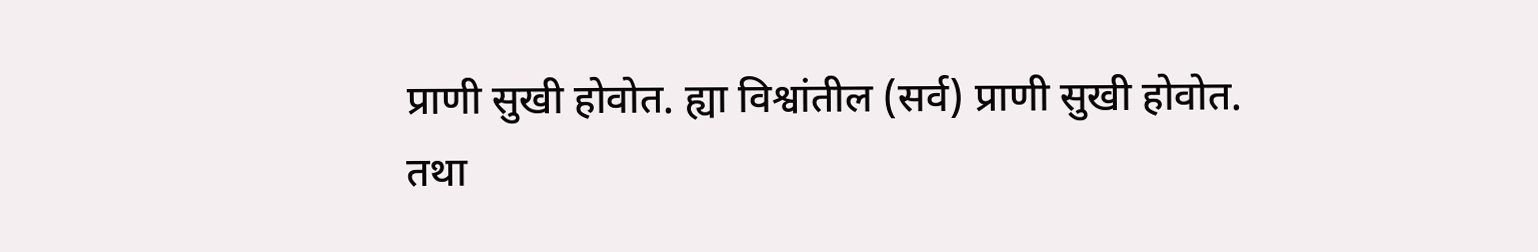प्राणी सुखी होवोत. ह्या विश्वांतील (सर्व) प्राणी सुखी होवोत.
तथा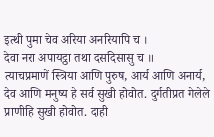इत्थी पुमा चेव अरिया अनरियापि च ।
देवा नरा अपायट्ठा तथा दसदिसासु च ॥
त्याचप्रमाणें स्त्रिया आणि पुरुष, आर्य आणि अनार्य, देव आणि मनुष्य हे सर्व सुखी होवोत. दुर्गतीप्रत गेलेले प्राणीहि सुखी होवोत. दाही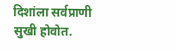दिशांला सर्वप्राणी सुखी होवोत.